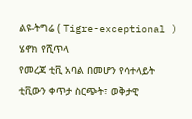ልዩ-ትግሬ ( Tigre-exceptional ) ሄኖክ የሺጥላ
የመረጃ ቲቪ አባል በመሆን የሳተላይት ቲቪውን ቀጥታ ስርጭት፣ ወቅታዊ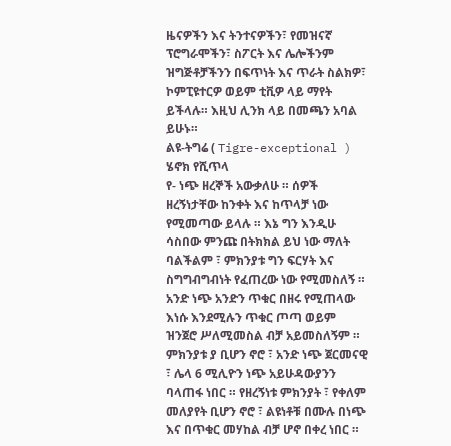ዜናዎችን እና ትንተናዎችን፣ የመዝናኛ ፕሮግራሞችን፣ ስፖርት እና ሌሎችንም ዝግጅቶቻችንን በፍጥነት እና ጥራት ስልክዎ፣ ኮምፒዩተርዎ ወይም ቲቪዎ ላይ ማየት ይችላሉ። እዚህ ሊንክ ላይ በመጫን አባል ይሁኑ።
ልዩ-ትግሬ ( Tigre-exceptional ) ሄኖክ የሺጥላ
የ- ነጭ ዘረኞች አውቃለሁ ። ሰዎች ዘረኝነታቸው ከንቀት እና ከጥላቻ ነው የሚመጣው ይላሉ ። እኔ ግን እንዲሁ ሳስበው ምንጩ በትክክል ይህ ነው ማለት ባልችልም ፣ ምክንያቱ ግን ፍርሃት እና ስግግብግብነት የፈጠረው ነው የሚመስለኝ ። አንድ ነጭ አንድን ጥቁር በዘሩ የሚጠላው እነሱ እንደሚሉን ጥቁር ጦጣ ወይም ዝንጀሮ ሥለሚመስል ብቻ አይመስለኝም ። ምክንያቱ ያ ቢሆን ኖሮ ፣ አንድ ነጭ ጀርመናዊ ፣ ሌላ 6 ሚሊዮን ነጭ አይሁዳውያንን ባላጠፋ ነበር ። የዘረኝነቱ ምክንያት ፣ የቀለም መለያየት ቢሆን ኖሮ ፣ ልዩነቶቹ በሙሉ በነጭ እና በጥቁር መሃከል ብቻ ሆኖ በቀረ ነበር ።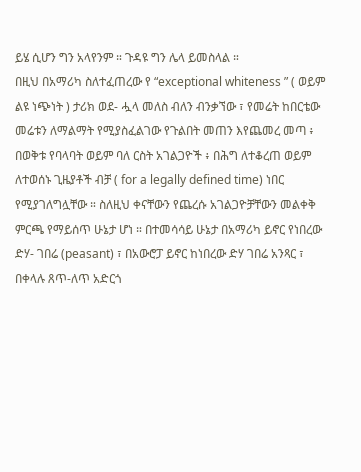ይሄ ሲሆን ግን አላየንም ። ጉዳዩ ግን ሌላ ይመስላል ።
በዚህ በአማሪካ ስለተፈጠረው የ “exceptional whiteness ” ( ወይም ልዩ ነጭነት ) ታሪክ ወደ- ሗላ መለስ ብለን ብንቃኘው ፣ የመሬት ከበርቴው መሬቱን ለማልማት የሚያስፈልገው የጉልበት መጠን እየጨመረ መጣ ፥ በወቅቱ የባላባት ወይም ባለ ርስት አገልጋዮች ፥ በሕግ ለተቆረጠ ወይም ለተወሰኑ ጊዜያቶች ብቻ ( for a legally defined time) ነበር የሚያገለግሏቸው ። ስለዚህ ቀናቸውን የጨረሱ አገልጋዮቻቸውን መልቀቅ ምርጫ የማይሰጥ ሁኔታ ሆነ ። በተመሳሳይ ሁኔታ በአማሪካ ይኖር የነበረው ድሃ- ገበሬ (peasant) ፣ በአውሮፓ ይኖር ከነበረው ድሃ ገበሬ አንጻር ፣ በቀላሉ ጸጥ-ለጥ አድርጎ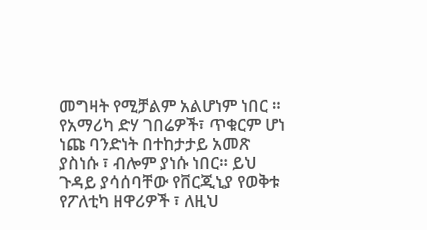መግዛት የሚቻልም አልሆነም ነበር ። የአማሪካ ድሃ ገበሬዎች፣ ጥቁርም ሆነ ነጩ ባንድነት በተከታታይ አመጽ ያስነሱ ፣ ብሎም ያነሱ ነበር። ይህ ጉዳይ ያሳሰባቸው የቨርጂኒያ የወቅቱ የፖለቲካ ዘዋሪዎች ፣ ለዚህ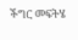ችግር መፍትሄ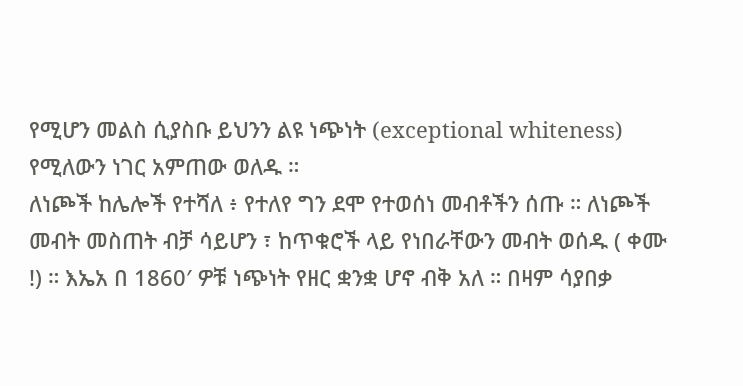የሚሆን መልስ ሲያስቡ ይህንን ልዩ ነጭነት (exceptional whiteness) የሚለውን ነገር አምጠው ወለዱ ።
ለነጮች ከሌሎች የተሻለ ፥ የተለየ ግን ደሞ የተወሰነ መብቶችን ሰጡ ። ለነጮች መብት መስጠት ብቻ ሳይሆን ፣ ከጥቁሮች ላይ የነበራቸውን መብት ወሰዱ ( ቀሙ !) ። እኤአ በ 1860′ ዎቹ ነጭነት የዘር ቋንቋ ሆኖ ብቅ አለ ። በዛም ሳያበቃ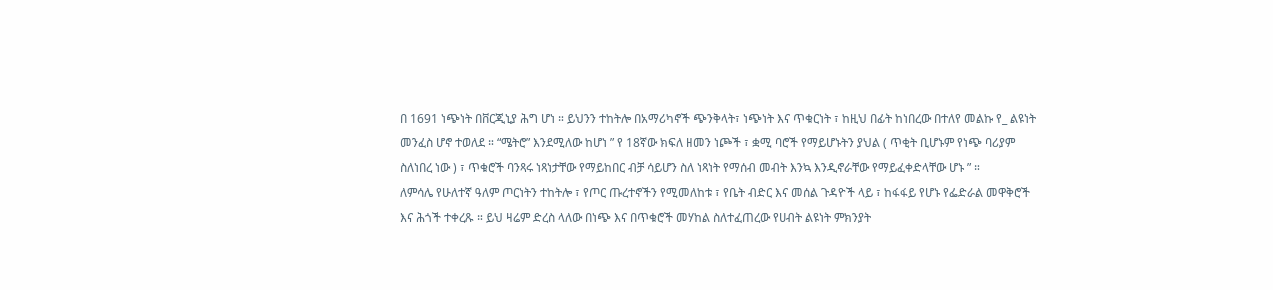በ 1691 ነጭነት በቨርጂኒያ ሕግ ሆነ ። ይህንን ተከትሎ በአማሪካኖች ጭንቅላት፣ ነጭነት እና ጥቁርነት ፣ ከዚህ በፊት ከነበረው በተለየ መልኩ የ_ ልዩነት መንፈስ ሆኖ ተወለደ ። “ሜትሮ” እንደሚለው ከሆነ ” የ 18ኛው ክፍለ ዘመን ነጮች ፣ ቋሚ ባሮች የማይሆኑትን ያህል ( ጥቂት ቢሆኑም የነጭ ባሪያም ስለነበረ ነው ) ፣ ጥቁሮች ባንጻሩ ነጻነታቸው የማይከበር ብቻ ሳይሆን ስለ ነጻነት የማሰብ መብት እንኳ እንዲኖራቸው የማይፈቀድላቸው ሆኑ ” ።
ለምሳሌ የሁለተኛ ዓለም ጦርነትን ተከትሎ ፣ የጦር ጡረተኖችን የሚመለከቱ ፣ የቤት ብድር እና መሰል ጉዳዮች ላይ ፣ ከፋፋይ የሆኑ የፌድራል መዋቅሮች እና ሕጎች ተቀረጹ ። ይህ ዛሬም ድረስ ላለው በነጭ እና በጥቁሮች መሃከል ስለተፈጠረው የሀብት ልዩነት ምክንያት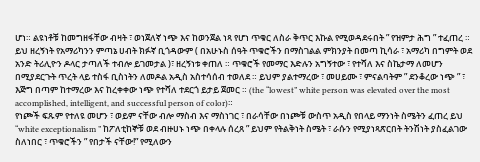ሆነ። ልዩነቶቹ ከመግዘፋቸው ብዛት ፣ ወነጀለኛ ነጭ እና ከወንጀል ነጻ የሆነ ጥቁር ለስራ ቅጥር እኩል የሚወዳደሩበት ” የዝምታ ሕግ ” ተፈጠረ ።
ይህ ዘረኝነት የአማሪካንን ምጣኔ ሀብት ክፉኛ ቢጎዳውም ( በአሁኑስ ሰዓት ጥቁሮችን በማስገልል ምክንያት በመጣ ኪሳራ ፣ አማሪካ በግምት ወደ አንድ ትሪሊዮን ዶላር ታጣለች ተብሎ ይገመታል )፣ ዘረኝነቱ ቀጠለ ። ጥቁሮች የመማር እድሉን አግኝተው ፣ የተሻለ እና ስኬታማ ለመሆን በሚያደርጉት ጥረት ላይ ተስፋ ቢስነትን ለመዶል አዲስ አስተሳሰብ ተወለደ ። ይህም ያልተማረው ፣ መሀይሙ ፣ ምናልባትም ” ደንቆረው ነጭ ” ፣ እጅግ በጣም ከተማረው እና ከረቀቀው ነጭ የተሻለ ተደርጎ ይታይ ጀመር ። (the “lowest” white person was elevated over the most accomplished, intelligent, and successful person of color)።
የነጮች ፍጹም የተለዩ መሆን ፣ ወይም ናቸው ብሎ ማስብ እና ማስነገር ፣ በራሳቸው በነጮቹ ውስጥ አዲስ የበላይ ማንነት ስሜትን ፈጠረ ይህ “white exceptionalism ” ከፖለቲከኞቹ ወደ ብዙሀኑ ነጭ በቀላሉ ሰረጸ ” ይህም የትልቅነት ስሜት ፣ ራሱን የሚያነጻጽርበት ትንሽነት ያስፈልገው ስለነበር ፣ ጥቁሮችን ” የበታች ናቸው!” የሚለውን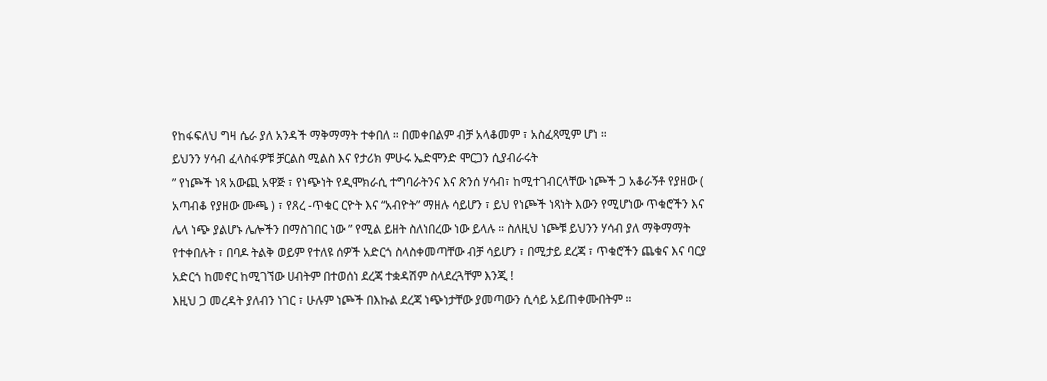የከፋፍለህ ግዛ ሴራ ያለ አንዳች ማቅማማት ተቀበለ ። በመቀበልም ብቻ አላቆመም ፣ አስፈጻሚም ሆነ ።
ይህንን ሃሳብ ፈላስፋዎቹ ቻርልስ ሚልስ እና የታሪክ ምሁሩ ኤድሞንድ ሞርጋን ሲያብራሩት
” የነጮች ነጻ አውጪ አዋጅ ፣ የነጭነት የዲሞክራሲ ተግባራትንና እና ጽንሰ ሃሳብ፣ ከሚተገብርላቸው ነጮች ጋ አቆራኝቶ የያዘው ( አጣብቆ የያዘው ሙጫ ) ፣ የጸረ -ጥቁር ርዮት እና “አብዮት” ማዘሉ ሳይሆን ፣ ይህ የነጮች ነጻነት እውን የሚሆነው ጥቁሮችን እና ሌላ ነጭ ያልሆኑ ሌሎችን በማስገበር ነው ” የሚል ይዘት ስለነበረው ነው ይላሉ ። ስለዚህ ነጮቹ ይህንን ሃሳብ ያለ ማቅማማት የተቀበሉት ፣ በባዶ ትልቅ ወይም የተለዩ ሰዎች አድርጎ ስላስቀመጣቸው ብቻ ሳይሆን ፣ በሚታይ ደረጃ ፣ ጥቁሮችን ጨቁና እና ባርያ አድርጎ ከመኖር ከሚገኘው ሀብትም በተወሰነ ደረጃ ተቋዳሽም ስላደረጓቸም እንጂ !
እዚህ ጋ መረዳት ያለብን ነገር ፣ ሁሉም ነጮች በእኩል ደረጃ ነጭነታቸው ያመጣውን ሲሳይ አይጠቀሙበትም ።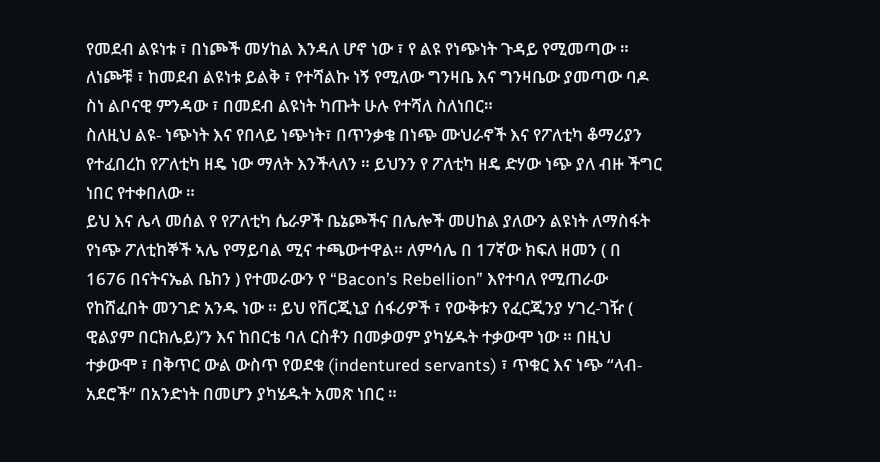የመደብ ልዩነቱ ፣ በነጮች መሃከል እንዳለ ሆኖ ነው ፣ የ ልዩ የነጭነት ጉዳይ የሚመጣው ። ለነጮቹ ፣ ከመደብ ልዩነቱ ይልቅ ፣ የተሻልኩ ነኝ የሚለው ግንዛቤ እና ግንዛቤው ያመጣው ባዶ ስነ ልቦናዊ ምንዳው ፣ በመደብ ልዩነት ካጡት ሁሉ የተሻለ ስለነበር።
ስለዚህ ልዩ- ነጭነት እና የበላይ ነጭነት፣ በጥንቃቄ በነጭ ሙህራኖች እና የፖለቲካ ቆማሪያን የተፈበረከ የፖለቲካ ዘዴ ነው ማለት እንችላለን ። ይህንን የ ፖለቲካ ዘዴ ድሃው ነጭ ያለ ብዙ ችግር ነበር የተቀበለው ።
ይህ እና ሌላ መሰል የ የፖለቲካ ሴራዎች ቤኔጮችና በሌሎች መሀከል ያለውን ልዩነት ለማስፋት የነጭ ፖለቲከኞች ኣሌ የማይባል ሚና ተጫውተዋል። ለምሳሌ በ 17ኛው ክፍለ ዘመን ( በ 1676 በናትናኤል ቤከን ) የተመራውን የ “Bacon’s Rebellion” እየተባለ የሚጠራው የከሸፈበት መንገድ አንዱ ነው ። ይህ የቨርጂኒያ ሰፋሪዎች ፣ የውቅቱን የፈርጂንያ ሃገረ-ገዥ ( ዊልያም በርክሌይ)’ን እና ከበርቴ ባለ ርስቶን በመቃወም ያካሄዱት ተቃውሞ ነው ። በዚህ ተቃውሞ ፣ በቅጥር ውል ውስጥ የወደቁ (indentured servants) ፣ ጥቁር እና ነጭ “ላብ- አደሮች” በአንድነት በመሆን ያካሄዱት አመጽ ነበር ።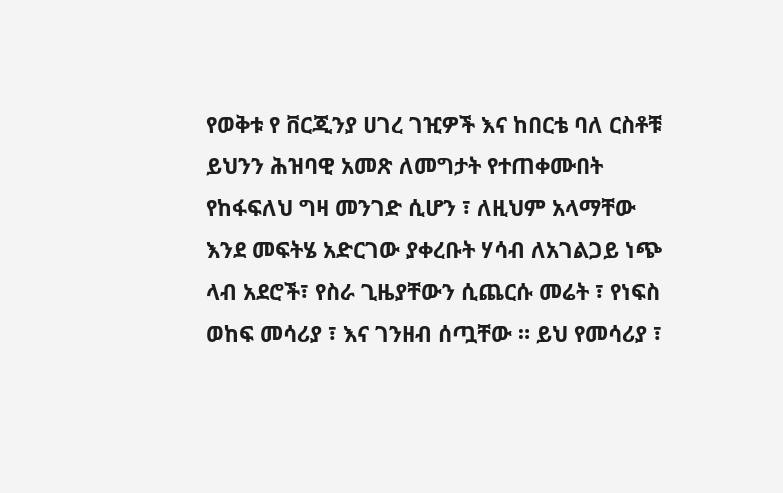የወቅቱ የ ቨርጂንያ ሀገረ ገዢዎች እና ከበርቴ ባለ ርስቶቹ ይህንን ሕዝባዊ አመጽ ለመግታት የተጠቀሙበት የከፋፍለህ ግዛ መንገድ ሲሆን ፣ ለዚህም አላማቸው እንደ መፍትሄ አድርገው ያቀረቡት ሃሳብ ለአገልጋይ ነጭ ላብ አደሮች፣ የስራ ጊዜያቸውን ሲጨርሱ መሬት ፣ የነፍስ ወከፍ መሳሪያ ፣ እና ገንዘብ ሰጧቸው ። ይህ የመሳሪያ ፣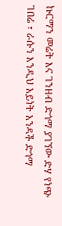ኩርማን መሬት እና ገንዘብ ድጎማ ያገኘው ድሃ የነጭ ገበሬ ፣ ራሱን እንዲህ አይነት አንዳች ድጎማ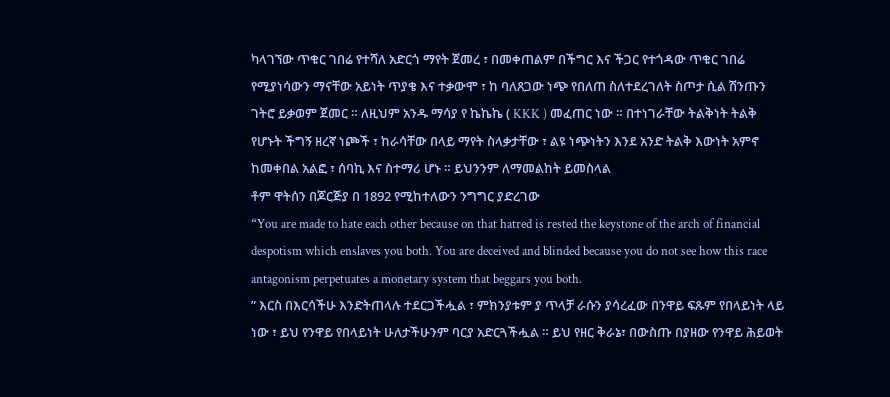ካላገኘው ጥቁር ገበሬ የተሻለ አድርጎ ማየት ጀመረ ፣ በመቀጠልም በችግር እና ችጋር የተጎዳው ጥቁር ገበሬ የሚያነሳውን ማናቸው አይነት ጥያቄ እና ተቃውሞ ፣ ከ ባለጸጋው ነጭ የበለጠ ስለተደረገለት ስጦታ ሲል ሽንጡን ገትሮ ይቃወም ጀመር ። ለዚህም አንዱ ማሳያ የ ኬኬኬ ( KKK ) መፈጠር ነው ። በተነገራቸው ትልቅነት ትልቅ የሆኑት ችግኝ ዘረኛ ነጮች ፣ ከራሳቸው በላይ ማየት ስላቃታቸው ፣ ልዩ ነጭነትን እንደ አንድ ትልቅ እውነት አምኖ ከመቀበል አልፎ ፣ ሰባኪ እና ስተማሪ ሆኑ ። ይህንንም ለማመልከት ይመስላል
ቶም ዋትሰን በጆርጅያ በ 1892 የሚከተለውን ንግግር ያድረገው
“You are made to hate each other because on that hatred is rested the keystone of the arch of financial despotism which enslaves you both. You are deceived and blinded because you do not see how this race antagonism perpetuates a monetary system that beggars you both.
” እርስ በእርሳችሁ እንድትጠላሉ ተደርጋችሗል ፣ ምክንያቱም ያ ጥላቻ ራሱን ያሳረፈው በንዋይ ፍጹም የበላይነት ላይ ነው ፣ ይህ የንዋይ የበላይነት ሁለታችሁንም ባርያ አድርጓችሗል ። ይህ የዘር ቅራኔ፣ በውስጡ በያዘው የንዋይ ሕይወት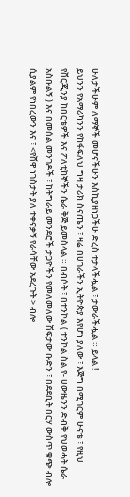ሁለታችሁም ለማኞች መሆናችሁን እስኪያዘነጋችሁ ድረስ ተታላችሗል ፣ ታውራችሗል ። ይላል !
ይህንን የአማሪካንን የከፋፍለህ ግዛ ታሪክ ስናጤን ፣ ዛሬ በሀገራችን ኢትዮጵያ እየሆነ ያለው ፣ እጅግ በሚገርም ሁናቴ ፣ የዚህ የቨርጂንያ ከበርቴዎች እና ፖለቲከኞችን ሴራ ቅጅ ይመስላል ። በብሶት ፣ በተንኮል ( ተንኮል ስል የ- ሀውዜንን ድብቅ የህወሓት ሴራ አስቡልኝ ) እና በመሰል መንገዶች ፣ ከትግራይ መንደሮች ታጋዮችን የመለመለው ሽፍታው ቡድን ፣ በደደቢት በርሃ ውስጥ ቁጭ ብሎ ሲያልም የነበረውን እና ፣ <የሸዋ ነገስታት ያለ ተቀናቃኝ የራሳቸው አደረጉት > ብሎ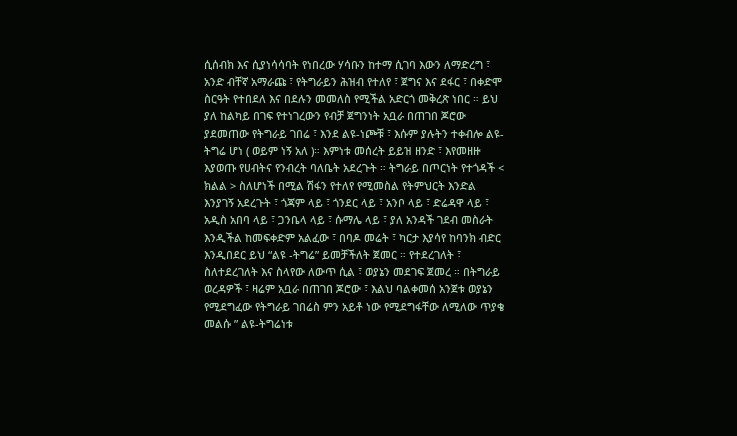ሲሰብክ እና ሲያነሳሳባት የነበረው ሃሳቡን ከተማ ሲገባ እውን ለማድረግ ፣ አንድ ብቸኛ አማራጩ ፣ የትግራይን ሕዝብ የተለየ ፣ ጀግና እና ደፋር ፣ በቀድሞ ስርዓት የተበደለ እና በደሉን መመለስ የሚችል አድርጎ መቅረጽ ነበር ። ይህ ያለ ከልካይ በገፍ የተነገረውን የብቻ ጀግንነት አቧራ በጠገበ ጆሮው ያደመጠው የትግራይ ገበሬ ፣ እንደ ልዩ-ነጮቹ ፣ እሱም ያሉትን ተቀብሎ ልዩ-ትግሬ ሆነ ( ወይም ነኝ አለ )። እምነቱ መሰረት ይይዝ ዘንድ ፣ እየመዘዙ እያወጡ የሀብትና የንብረት ባለቤት አደረጉት ። ትግራይ በጦርነት የተጎዳች < ክልል > ስለሆነች በሚል ሽፋን የተለየ የሚመስል የትምህርት እንድል እንያገኝ አደረጉት ፣ ጎጃም ላይ ፣ ጎንደር ላይ ፣ አንቦ ላይ ፣ ድሬዳዋ ላይ ፣ አዲስ አበባ ላይ ፣ ጋንቤላ ላይ ፣ ሱማሌ ላይ ፣ ያለ አንዳች ገደብ መስራት እንዲችል ከመፍቀድም አልፈው ፣ በባዶ መሬት ፣ ካርታ እያሳየ ከባንክ ብድር እንዲበደር ይህ “ልዩ -ትግሬ” ይመቻችለት ጀመር ። የተደረገለት ፣ ስለተደረገለት እና ስላየው ለውጥ ሲል ፣ ወያኔን መደገፍ ጀመረ ። በትግራይ ወረዳዎች ፣ ዛሬም አቧራ በጠገበ ጆሮው ፣ እልህ ባልቀመሰ አንጀቱ ወያኔን የሚደግፈው የትግራይ ገበሬስ ምን አይቶ ነው የሚደግፋቸው ለሚለው ጥያቄ መልሱ ” ልዩ-ትግሬነቱ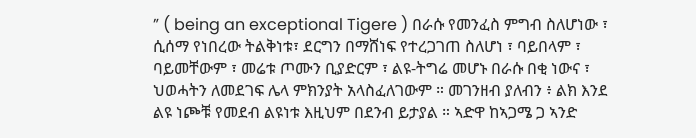” ( being an exceptional Tigere ) በራሱ የመንፈስ ምግብ ስለሆነው ፣ ሲሰማ የነበረው ትልቅነቱ፣ ደርግን በማሸነፍ የተረጋገጠ ስለሆነ ፣ ባይበላም ፣ ባይመቸውም ፣ መሬቱ ጦሙን ቢያድርም ፣ ልዩ-ትግሬ መሆኑ በራሱ በቂ ነውና ፣ ህወሓትን ለመደገፍ ሌላ ምክንያት አላስፈለገውም ። መገንዘብ ያለብን ፥ ልክ እንደ ልዩ ነጮቹ የመደብ ልዩነቱ እዚህም በደንብ ይታያል ። ኣድዋ ከኣጋሜ ጋ ኣንድ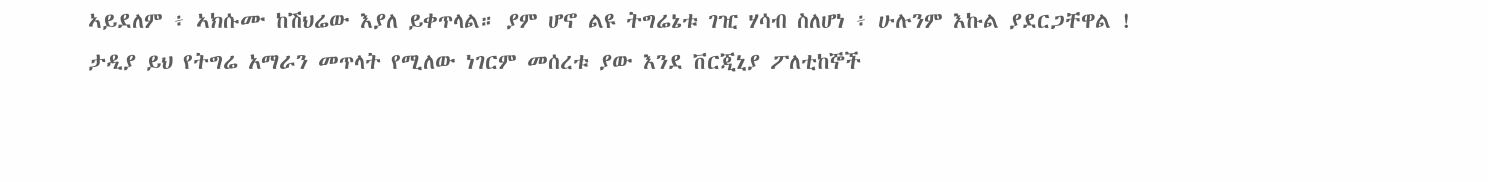ኣይደለም ፥ ኣክሱሙ ከሽህሬው እያለ ይቀጥላል። ያም ሆኖ ልዩ ትግሬኔቱ ገዢ ሃሳብ ስለሆነ ፥ ሁሉንም እኩል ያደርጋቸዋል !
ታዲያ ይህ የትግሬ አማራን መጥላት የሚለው ነገርም መሰረቱ ያው እንደ ቨርጂኒያ ፖለቲከኞች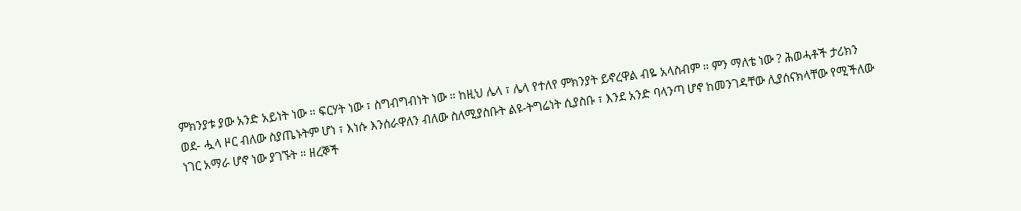ምክንያቱ ያው አንድ አይነት ነው ። ፍርሃት ነው ፣ ስግብግብነት ነው ። ከዚህ ሌላ ፣ ሌላ የተለየ ምክንያት ይኖረዋል ብዬ አላስብም ። ምን ማለቴ ነው ? ሕወሓቶች ታሪክን ወደ- ሗላ ዞር ብለው ስያጤኑትም ሆነ ፣ እነሱ እንሰራዋለን ብለው ስለሚያስቡት ልዩ-ትግሬነት ሲያስቡ ፣ እንደ አንድ ባላንጣ ሆኖ ከመንገዳቸው ሊያሰናክላቸው የሚችለው ነገር አማራ ሆኖ ነው ያገኙት ። ዘረኞች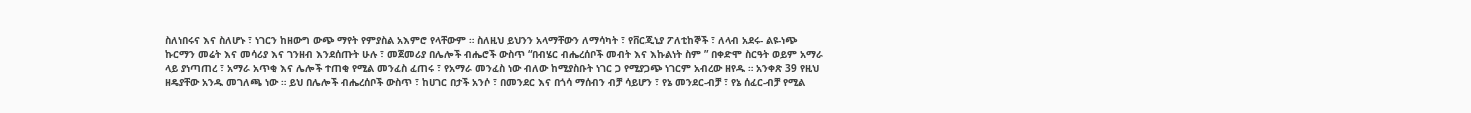ስለነበሩና እና ስለሆኑ ፣ ነገርን ከዘውግ ውጭ ማየት የምያስል አእምሮ የላቸውም ። ስለዚህ ይህንን አላማቸውን ለማሳካት ፣ የቨርጂኒያ ፖለቲከኞች ፣ ለላብ አደሩ- ልዩ-ነጭ ኩርማን መሬት እና መሳሪያ እና ገንዘብ እንደሰጡት ሁሉ ፣ መጀመሪያ በሌሎች ብሔሮች ውስጥ “በብሄር ብሔረሰቦች መብት እና እኩልነት ስም ” በቀድሞ ስርዓት ወይም አማራ ላይ ያነጣጠረ ፣ አማራ አጥቂ እና ሌሎች ተጠቂ የሚል መንፈስ ፈጠሩ ፣ የአማራ መንፈስ ነው ብለው ከሚያስቡት ነገር ጋ የሚያጋጭ ነገርም አብረው ዘየዱ ። አንቀጽ 39 የዚህ ዘዴያቸው አንዱ መገለጫ ነው ። ይህ በሌሎች ብሔረሰቦች ውስጥ ፣ ከሀገር በታች አንሶ ፣ በመንደር እና በጎሳ ማሰብን ብቻ ሳይሆን ፣ የኔ መንደር-ብቻ ፣ የኔ ሰፈር-ብቻ የሚል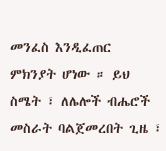መንፈስ እንዲፈጠር ምክንያት ሆነው ። ይህ ስሜት ፣ ለሌሎች ብሔሮች መስራት ባልጀመረበት ጊዜ ፣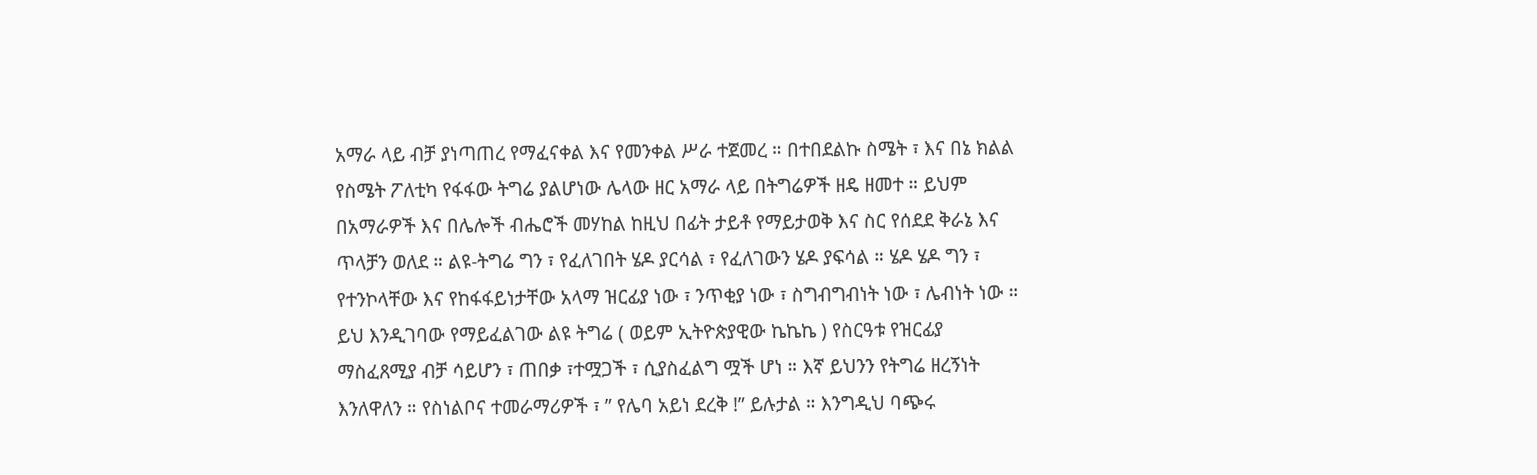አማራ ላይ ብቻ ያነጣጠረ የማፈናቀል እና የመንቀል ሥራ ተጀመረ ። በተበደልኩ ስሜት ፣ እና በኔ ክልል የስሜት ፖለቲካ የፋፋው ትግሬ ያልሆነው ሌላው ዘር አማራ ላይ በትግሬዎች ዘዴ ዘመተ ። ይህም በአማራዎች እና በሌሎች ብሔሮች መሃከል ከዚህ በፊት ታይቶ የማይታወቅ እና ስር የሰደደ ቅራኔ እና ጥላቻን ወለደ ። ልዩ-ትግሬ ግን ፣ የፈለገበት ሄዶ ያርሳል ፣ የፈለገውን ሄዶ ያፍሳል ። ሄዶ ሄዶ ግን ፣ የተንኮላቸው እና የከፋፋይነታቸው አላማ ዝርፊያ ነው ፣ ንጥቂያ ነው ፣ ስግብግብነት ነው ፣ ሌብነት ነው ። ይህ እንዲገባው የማይፈልገው ልዩ ትግሬ ( ወይም ኢትዮጵያዊው ኬኬኬ ) የስርዓቱ የዝርፊያ ማስፈጸሚያ ብቻ ሳይሆን ፣ ጠበቃ ፣ተሟጋች ፣ ሲያስፈልግ ሟች ሆነ ። እኛ ይህንን የትግሬ ዘረኝነት እንለዋለን ። የስነልቦና ተመራማሪዎች ፣ ” የሌባ አይነ ደረቅ !” ይሉታል ። እንግዲህ ባጭሩ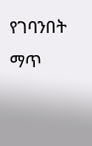የገባንበት ማጥ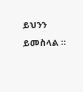ይህንን ይመስላል ።